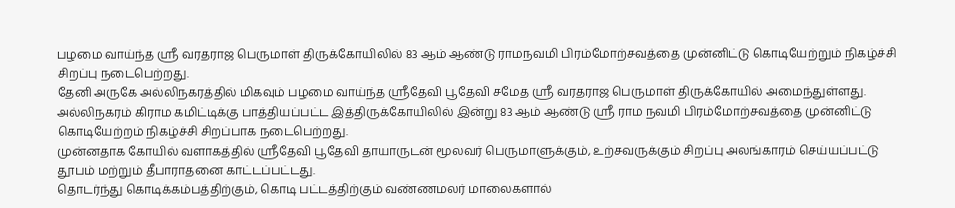பழமை வாய்ந்த ஸ்ரீ வரதராஜ பெருமாள் திருக்கோயிலில் 83 ஆம் ஆண்டு ராமநவமி பிரம்மோற்சவத்தை முன்னிட்டு கொடியேற்றும் நிகழ்ச்சி சிறப்பு நடைபெற்றது.
தேனி அருகே அல்லிநகரத்தில் மிகவும் பழமை வாய்ந்த ஸ்ரீதேவி பூதேவி சமேத ஸ்ரீ வரதராஜ பெருமாள் திருக்கோயில் அமைந்துள்ளது.
அல்லிநகரம் கிராம கமிட்டிக்கு பாத்தியப்பட்ட இத்திருக்கோயிலில் இன்று 83 ஆம் ஆண்டு ஸ்ரீ ராம நவமி பிரம்மோற்சவத்தை முன்னிட்டு கொடியேற்றம் நிகழ்ச்சி சிறப்பாக நடைபெற்றது.
முன்னதாக கோயில் வளாகத்தில் ஸ்ரீதேவி பூதேவி தாயாருடன் மூலவர் பெருமாளுக்கும், உற்சவருக்கும் சிறப்பு அலங்காரம் செய்யப்பட்டு தூபம் மற்றும் தீபாராதனை காட்டப்பட்டது.
தொடர்ந்து கொடிக்கம்பத்திற்கும், கொடி பட்டத்திற்கும் வண்ணமலர் மாலைகளால்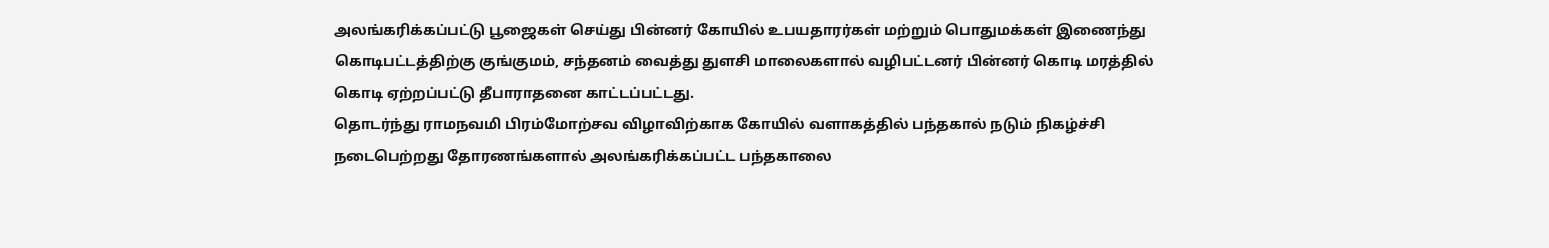அலங்கரிக்கப்பட்டு பூஜைகள் செய்து பின்னர் கோயில் உபயதாரர்கள் மற்றும் பொதுமக்கள் இணைந்து கொடிபட்டத்திற்கு குங்குமம், சந்தனம் வைத்து துளசி மாலைகளால் வழிபட்டனர் பின்னர் கொடி மரத்தில் கொடி ஏற்றப்பட்டு தீபாராதனை காட்டப்பட்டது.
தொடர்ந்து ராமநவமி பிரம்மோற்சவ விழாவிற்காக கோயில் வளாகத்தில் பந்தகால் நடும் நிகழ்ச்சி நடைபெற்றது தோரணங்களால் அலங்கரிக்கப்பட்ட பந்தகாலை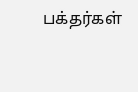பக்தர்கள்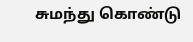சுமந்து கொண்டு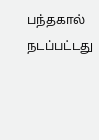பந்தகால் நடப்பட்டது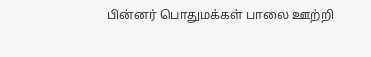பின்னர் பொதுமக்கள் பாலை ஊற்றி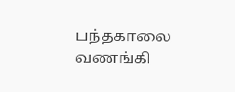பந்தகாலை வணங்கி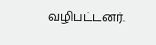வழிபட்டனர்.